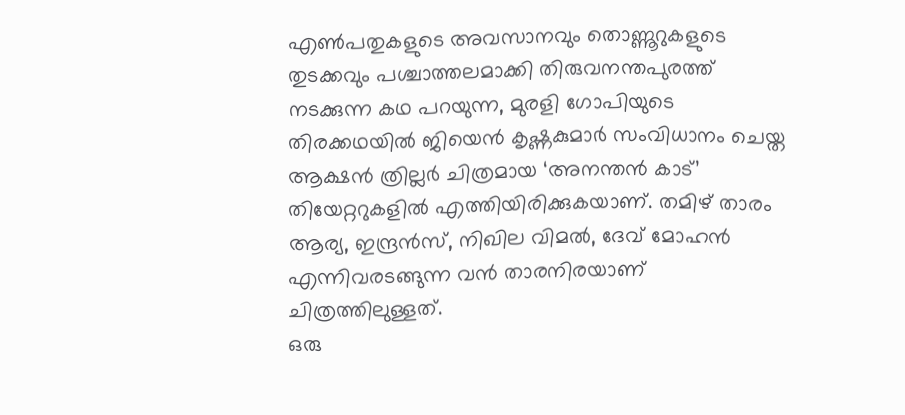എൺപതുകളുടെ അവസാനവും തൊണ്ണൂറുകളുടെ തുടക്കവും പശ്ചാത്തലമാക്കി തിരുവനന്തപുരത്ത് നടക്കുന്ന കഥ പറയുന്ന, മുരളി ഗോപിയുടെ തിരക്കഥയിൽ ജിയെൻ കൃഷ്ണകുമാർ സംവിധാനം ചെയ്ത ആക്ഷൻ ത്രില്ലർ ചിത്രമായ ‘അനന്തൻ കാട്’ തിയേറ്ററുകളിൽ എത്തിയിരിക്കുകയാണ്. തമിഴ് താരം ആര്യ, ഇന്ദ്രൻസ്, നിഖില വിമൽ, ദേവ് മോഹൻ എന്നിവരടങ്ങുന്ന വൻ താരനിരയാണ് ചിത്രത്തിലുള്ളത്.
ഒരു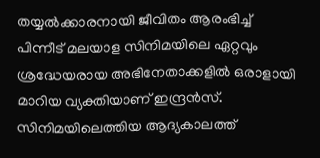തയ്യൽക്കാരനായി ജീവിതം ആരംഭിച്ച് പിന്നീട് മലയാള സിനിമയിലെ ഏറ്റവും ശ്രദ്ധേയരായ അഭിനേതാക്കളിൽ ഒരാളായി മാറിയ വ്യക്തിയാണ് ഇന്ദ്രൻസ്. സിനിമയിലെത്തിയ ആദ്യകാലത്ത്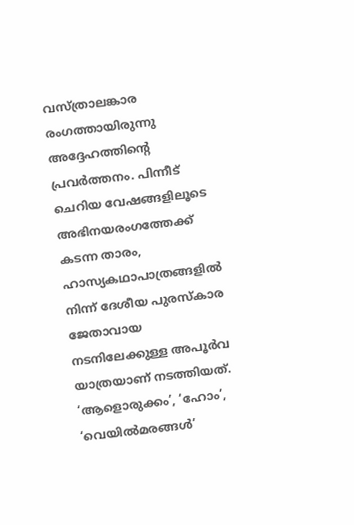വസ്ത്രാലങ്കാര രംഗത്തായിരുന്നു അദ്ദേഹത്തിന്റെ പ്രവർത്തനം. പിന്നീട് ചെറിയ വേഷങ്ങളിലൂടെ അഭിനയരംഗത്തേക്ക് കടന്ന താരം, ഹാസ്യകഥാപാത്രങ്ങളിൽ നിന്ന് ദേശീയ പുരസ്കാര ജേതാവായ നടനിലേക്കുള്ള അപൂർവ യാത്രയാണ് നടത്തിയത്. ‘ആളൊരുക്കം’, ‘ഹോം’, ‘വെയിൽമരങ്ങൾ’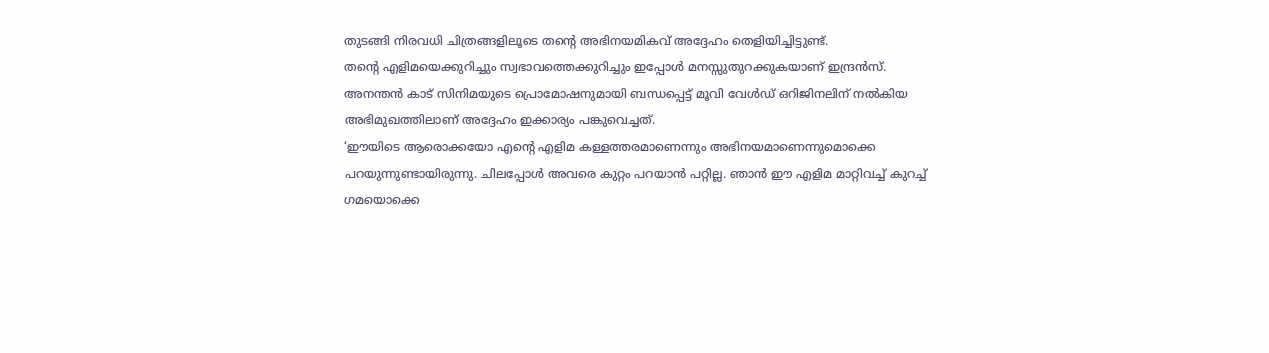തുടങ്ങി നിരവധി ചിത്രങ്ങളിലൂടെ തന്റെ അഭിനയമികവ് അദ്ദേഹം തെളിയിച്ചിട്ടുണ്ട്.
തന്റെ എളിമയെക്കുറിച്ചും സ്വഭാവത്തെക്കുറിച്ചും ഇപ്പോൾ മനസ്സുതുറക്കുകയാണ് ഇന്ദ്രൻസ്. അനന്തൻ കാട് സിനിമയുടെ പ്രൊമോഷനുമായി ബന്ധപ്പെട്ട് മൂവി വേൾഡ് ഒറിജിനലിന് നൽകിയ അഭിമുഖത്തിലാണ് അദ്ദേഹം ഇക്കാര്യം പങ്കുവെച്ചത്.
‘ഈയിടെ ആരൊക്കയോ എന്റെ എളിമ കള്ളത്തരമാണെന്നും അഭിനയമാണെന്നുമൊക്കെ പറയുന്നുണ്ടായിരുന്നു. ചിലപ്പോൾ അവരെ കുറ്റം പറയാൻ പറ്റില്ല. ഞാൻ ഈ എളിമ മാറ്റിവച്ച് കുറച്ച് ഗമയൊക്കെ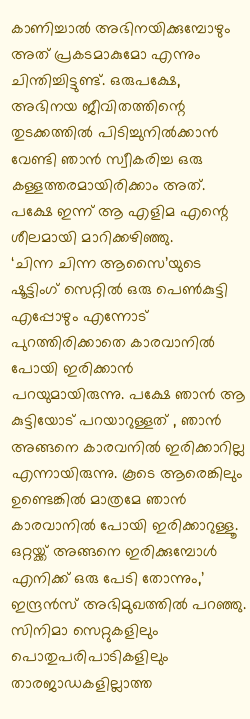കാണിച്ചാൽ അഭിനയിക്കുമ്പോഴും അത് പ്രകടമാകുമോ എന്നും ചിന്തിച്ചിട്ടുണ്ട്. ഒരുപക്ഷേ, അഭിനയ ജീവിതത്തിന്റെ തുടക്കത്തിൽ പിടിച്ചുനിൽക്കാൻ വേണ്ടി ഞാൻ സ്വീകരിച്ച ഒരു കള്ളത്തരമായിരിക്കാം അത്. പക്ഷേ ഇന്ന് ആ എളിമ എന്റെ ശീലമായി മാറിക്കഴിഞ്ഞു.
‘ചിന്ന ചിന്ന ആസൈ’യുടെ ഷൂട്ടിംഗ് സെറ്റിൽ ഒരു പെൺകുട്ടി എപ്പോഴും എന്നോട് പുറത്തിരിക്കാതെ കാരവാനിൽ പോയി ഇരിക്കാൻ പറയുമായിരുന്നു. പക്ഷേ ഞാൻ ആ കുട്ടിയോട് പറയാറുള്ളത് , ഞാൻ അങ്ങനെ കാരവനിൽ ഇരിക്കാറില്ല എന്നായിരുന്നു. കൂടെ ആരെങ്കിലും ഉണ്ടെങ്കിൽ മാത്രമേ ഞാൻ കാരവാനിൽ പോയി ഇരിക്കാറുള്ളൂ. ഒറ്റയ്ക്ക് അങ്ങനെ ഇരിക്കുമ്പോൾ എനിക്ക് ഒരു പേടി തോന്നും,’ ഇന്ദ്രൻസ് അഭിമുഖത്തിൽ പറഞ്ഞു.
സിനിമാ സെറ്റുകളിലും പൊതുപരിപാടികളിലും താരജാഡകളില്ലാത്ത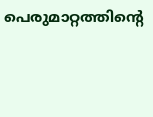പെരുമാറ്റത്തിന്റെ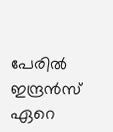പേരിൽ ഇന്ദ്രൻസ് ഏറെ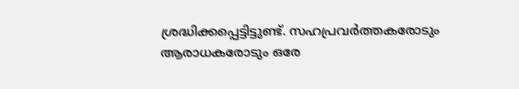ശ്രദ്ധിക്കപ്പെട്ടിട്ടുണ്ട്. സഹപ്രവർത്തകരോടും ആരാധകരോടും ഒരേ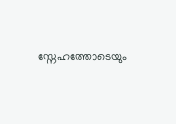സ്നേഹത്തോടെയും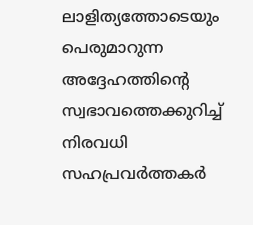ലാളിത്യത്തോടെയും പെരുമാറുന്ന അദ്ദേഹത്തിന്റെ സ്വഭാവത്തെക്കുറിച്ച് നിരവധി സഹപ്രവർത്തകർ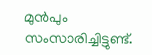മുൻപും സംസാരിച്ചിട്ടുണ്ട്.